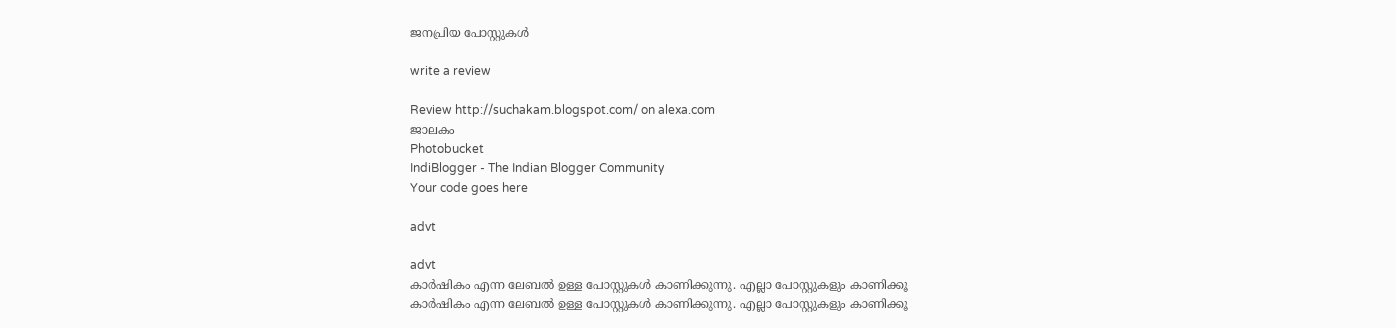ജനപ്രിയ പോസ്റ്റുകള്‍‌

write a review

Review http://suchakam.blogspot.com/ on alexa.com
ജാലകം
Photobucket
IndiBlogger - The Indian Blogger Community
Your code goes here

advt

advt
കാര്‍ഷികം എന്ന ലേബല്‍ ഉള്ള പോസ്റ്റുകള്‍ കാണിക്കുന്നു. എല്ലാ പോസ്റ്റുകളും കാണിക്കൂ
കാര്‍ഷികം എന്ന ലേബല്‍ ഉള്ള പോസ്റ്റുകള്‍ കാണിക്കുന്നു. എല്ലാ പോസ്റ്റുകളും കാണിക്കൂ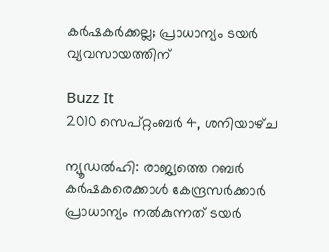കര്‍ഷകര്‍ക്കല്ല; പ്രാധാന്യം ടയര്‍ വ്യവസായത്തിന്‌

Buzz It
2010 സെപ്റ്റംബർ 4, ശനിയാഴ്‌ച

ന്യൂഡല്‍ഹി: രാജ്യത്തെ റബര്‍ കര്‍ഷകരെക്കാള്‍ കേന്ദ്രസര്‍ക്കാര്‍ പ്രാധാന്യം നല്‍കുന്നത്‌ ടയര്‍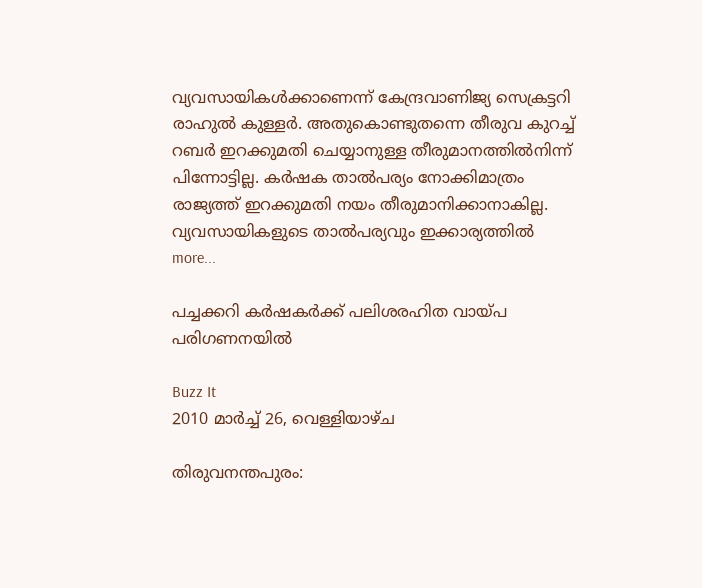വ്യവസായികള്‍ക്കാണെന്ന്‌ കേന്ദ്രവാണിജ്യ സെക്രട്ടറി രാഹുല്‍ കുള്ളര്‍. അതുകൊണ്ടുതന്നെ തീരുവ കുറച്ച്‌ റബര്‍ ഇറക്കുമതി ചെയ്യാനുള്ള തീരുമാനത്തില്‍നിന്ന്‌ പിന്നോട്ടില്ല. കര്‍ഷക താല്‍പര്യം നോക്കിമാത്രം രാജ്യത്ത്‌ ഇറക്കുമതി നയം തീരുമാനിക്കാനാകില്ല. വ്യവസായികളുടെ താല്‍പര്യവും ഇക്കാര്യത്തില്‍                      more...

പച്ചക്കറി കര്‍ഷകര്‍ക്ക്‌ പലിശരഹിത വായ്‌പ പരിഗണനയില്‍

Buzz It
2010 മാർച്ച് 26, വെള്ളിയാഴ്‌ച

തിരുവനന്തപുരം: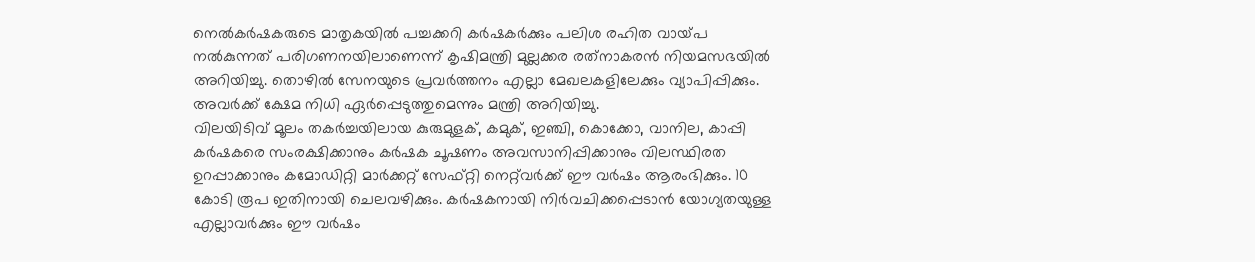നെല്‍കര്‍ഷകരുടെ മാതൃകയില്‍ പച്ചക്കറി കര്‍ഷകര്‍ക്കും പലിശ രഹിത വായ്‌പ നല്‍കുന്നത്‌ പരിഗണനയിലാണെന്ന്‌ കൃഷിമന്ത്രി മുല്ലക്കര രത്‌നാകരന്‍ നിയമസഭയില്‍ അറിയിച്ചു. തൊഴില്‍ സേനയുടെ പ്രവര്‍ത്തനം എല്ലാ മേഖലകളിലേക്കും വ്യാപിപ്പിക്കും. അവര്‍ക്ക്‌ ക്ഷേമ നിധി ഏര്‍പ്പെടുത്തുമെന്നും മന്ത്രി അറിയിച്ചു.
വിലയിടിവ്‌ മൂലം തകര്‍ച്ചയിലായ കുരുമുളക്‌, കമുക്‌, ഇഞ്ചി, കൊക്കോ, വാനില, കാപ്പി കര്‍ഷകരെ സംരക്ഷിക്കാനും കര്‍ഷക ചൂഷണം അവസാനിപ്പിക്കാനും വിലസ്ഥിരത ഉറപ്പാക്കാനും കമോഡിറ്റി മാര്‍ക്കറ്റ്‌ സേഫ്‌റ്റി നെറ്റ്‌വര്‍ക്ക്‌ ഈ വര്‍ഷം ആരംഭിക്കും. 10 കോടി രൂപ ഇതിനായി ചെലവഴിക്കും. കര്‍ഷകനായി നിര്‍വചിക്കപ്പെടാന്‍ യോഗ്യതയുള്ള എല്ലാവര്‍ക്കും ഈ വര്‍ഷം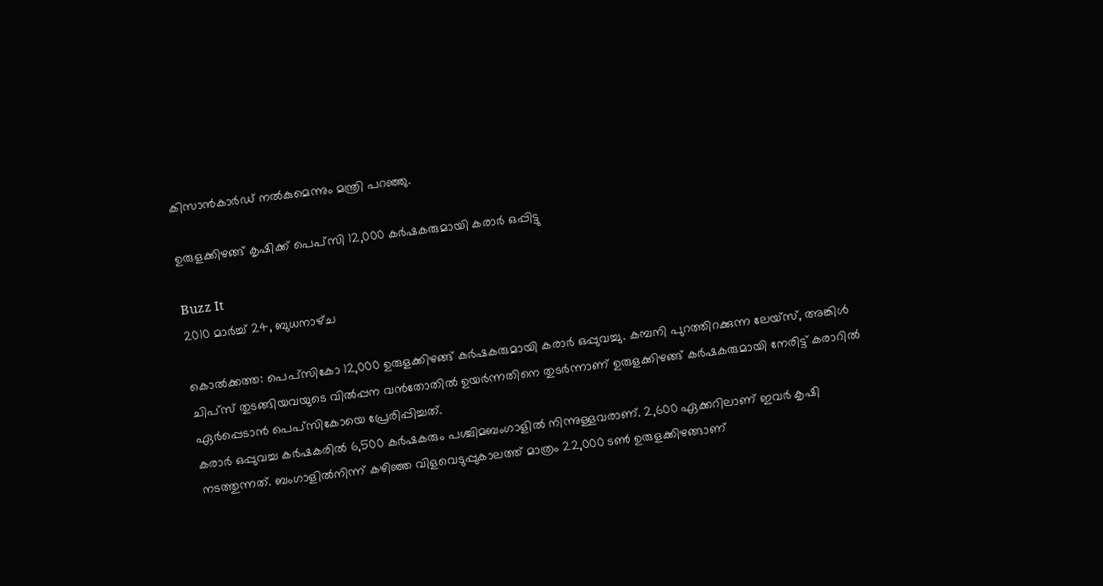കിസാന്‍കാര്‍ഡ്‌ നല്‍കുമെന്നും മന്ത്രി പറഞ്ഞു.

ഉരുളക്കിഴങ്ങ്‌ കൃഷിക്ക്‌ പെപ്‌സി 12,000 കര്‍ഷകരുമായി കരാര്‍ ഒപ്പിട്ടു

Buzz It
2010 മാർച്ച് 24, ബുധനാഴ്‌ച

കൊല്‍ക്കത്ത: പെപ്‌സികോ 12,000 ഉരുളക്കിഴങ്ങ്‌ കര്‍ഷകരുമായി കരാര്‍ ഒപ്പുവച്ചു. കമ്പനി പുറത്തിറക്കുന്ന ലേയ്‌സ്‌, അങ്കിള്‍ ചിപ്‌സ്‌ തുടങ്ങിയവയുടെ വില്‍പ്പന വന്‍തോതില്‍ ഉയര്‍ന്നതിനെ തുടര്‍ന്നാണ്‌ ഉരുളക്കിഴങ്ങ്‌ കര്‍ഷകരുമായി നേരിട്ട്‌ കരാറില്‍ ഏര്‍പ്പെടാന്‍ പെപ്‌സികോയെ പ്രേരിപ്പിച്ചത്‌.
കരാര്‍ ഒപ്പുവച്ച കര്‍ഷകരില്‍ 6,500 കര്‍ഷകരും പശ്ചിമബംഗാളില്‍ നിന്നുള്ളവരാണ്‌. 2,600 ഏക്കറിലാണ്‌ ഇവര്‍ കൃഷി നടത്തുന്നത്‌. ബംഗാളില്‍നിന്ന്‌ കഴിഞ്ഞ വിളവെടുപ്പുകാലത്ത്‌ മാത്രം 22,000 ടണ്‍ ഉരുളക്കിഴങ്ങാണ്‌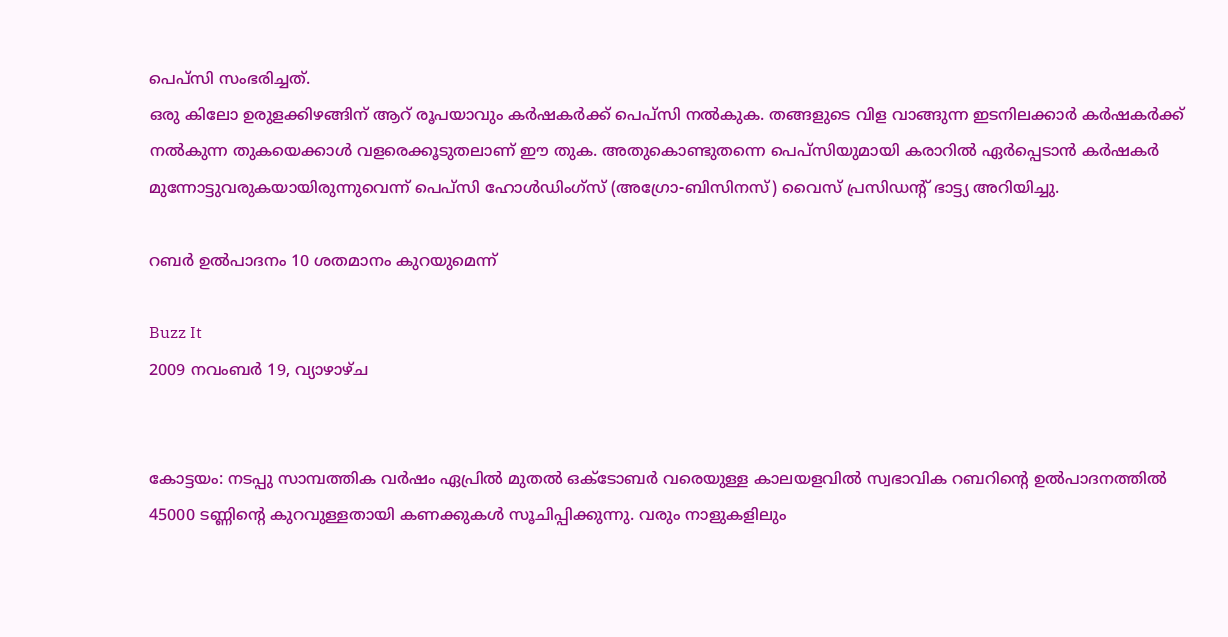പെപ്‌സി സംഭരിച്ചത്‌.
ഒരു കിലോ ഉരുളക്കിഴങ്ങിന്‌ ആറ്‌ രൂപയാവും കര്‍ഷകര്‍ക്ക്‌ പെപ്‌സി നല്‍കുക. തങ്ങളുടെ വിള വാങ്ങുന്ന ഇടനിലക്കാര്‍ കര്‍ഷകര്‍ക്ക്‌ നല്‍കുന്ന തുകയെക്കാള്‍ വളരെക്കൂടുതലാണ്‌ ഈ തുക. അതുകൊണ്ടുതന്നെ പെപ്‌സിയുമായി കരാറില്‍ ഏര്‍പ്പെടാന്‍ കര്‍ഷകര്‍ മുന്നോട്ടുവരുകയായിരുന്നുവെന്ന്‌ പെപ്‌സി ഹോള്‍ഡിംഗ്‌സ്‌ (അഗ്രോ-ബിസിനസ്‌) വൈസ്‌ പ്രസിഡന്റ്‌ ഭാട്ട്യ അറിയിച്ചു.

റബര്‍ ഉല്‍പാദനം 10 ശതമാനം കുറയുമെന്ന്‌

Buzz It
2009 നവംബർ 19, വ്യാഴാഴ്‌ച


കോട്ടയം: നടപ്പു സാമ്പത്തിക വര്‍ഷം ഏപ്രില്‍ മുതല്‍ ഒക്‌ടോബര്‍ വരെയുള്ള കാലയളവില്‍ സ്വഭാവിക റബറിന്റെ ഉല്‍പാദനത്തില്‍ 45000 ടണ്ണിന്റെ കുറവുള്ളതായി കണക്കുകള്‍ സൂചിപ്പിക്കുന്നു. വരും നാളുകളിലും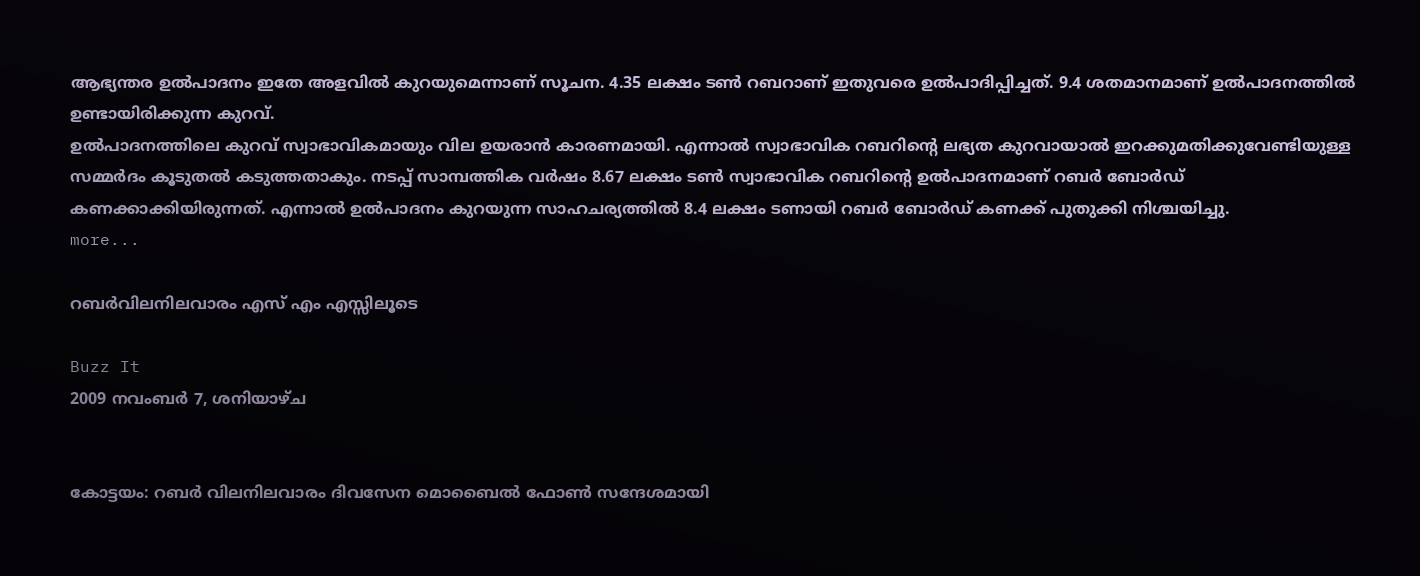ആഭ്യന്തര ഉല്‍പാദനം ഇതേ അളവില്‍ കുറയുമെന്നാണ്‌ സൂചന. 4.35 ലക്ഷം ടണ്‍ റബറാണ്‌ ഇതുവരെ ഉല്‍പാദിപ്പിച്ചത്‌. 9.4 ശതമാനമാണ്‌ ഉല്‍പാദനത്തില്‍ ഉണ്ടായിരിക്കുന്ന കുറവ്‌.
ഉല്‍പാദനത്തിലെ കുറവ്‌ സ്വാഭാവികമായും വില ഉയരാന്‍ കാരണമായി. എന്നാല്‍ സ്വാഭാവിക റബറിന്റെ ലഭ്യത കുറവായാല്‍ ഇറക്കുമതിക്കുവേണ്ടിയുള്ള സമ്മര്‍ദം കൂടുതല്‍ കടുത്തതാകും. നടപ്പ്‌ സാമ്പത്തിക വര്‍ഷം 8.67 ലക്ഷം ടണ്‍ സ്വാഭാവിക റബറിന്റെ ഉല്‍പാദനമാണ്‌ റബര്‍ ബോര്‍ഡ്‌ കണക്കാക്കിയിരുന്നത്‌. എന്നാല്‍ ഉല്‍പാദനം കുറയുന്ന സാഹചര്യത്തില്‍ 8.4 ലക്ഷം ടണായി റബര്‍ ബോര്‍ഡ്‌ കണക്ക്‌ പുതുക്കി നിശ്ചയിച്ചു.                             more...

റബര്‍വിലനിലവാരം എസ്‌ എം എസ്സിലൂടെ

Buzz It
2009 നവംബർ 7, ശനിയാഴ്‌ച


കോട്ടയം: റബര്‍ വിലനിലവാരം ദിവസേന മൊബൈല്‍ ഫോണ്‍ സന്ദേശമായി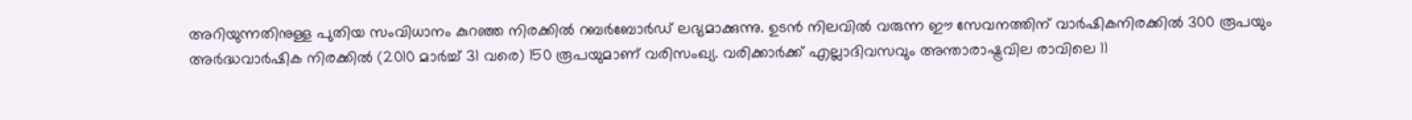അറിയുന്നതിനുള്ള പുതിയ സംവിധാനം കുറഞ്ഞ നിരക്കില്‍ റബര്‍ബോര്‍ഡ്‌ ലഭ്യമാക്കുന്നു. ഉടന്‍ നിലവില്‍ വരുന്ന ഈ സേവനത്തിന്‌ വാര്‍ഷികനിരക്കില്‍ 300 രൂപയും അര്‍ദ്ധവാര്‍ഷിക നിരക്കില്‍ (2010 മാര്‍ച്ച്‌ 31 വരെ) 150 രൂപയുമാണ്‌ വരിസംഖ്യ. വരിക്കാര്‍ക്ക്‌ എല്ലാദിവസവും അന്താരാഷ്ട്രവില രാവിലെ 11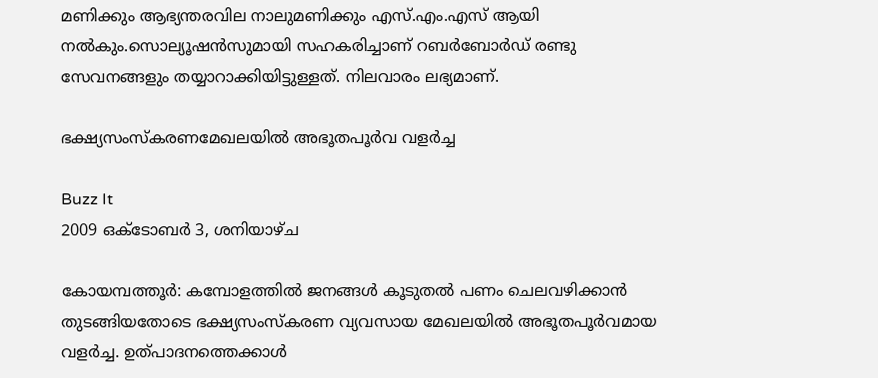മണിക്കും ആഭ്യന്തരവില നാലുമണിക്കും എസ്‌.എം.എസ്‌ ആയി നല്‍കും.സൊല്യൂഷന്‍സുമായി സഹകരിച്ചാണ്‌ റബര്‍ബോര്‍ഡ്‌ രണ്ടു സേവനങ്ങളും തയ്യാറാക്കിയിട്ടുള്ളത്‌. നിലവാരം ലഭ്യമാണ്‌.

ഭക്ഷ്യസംസ്‌കരണമേഖലയില്‍ അഭൂതപൂര്‍വ വളര്‍ച്ച

Buzz It
2009 ഒക്‌ടോബർ 3, ശനിയാഴ്‌ച

കോയമ്പത്തൂര്‍: കമ്പോളത്തില്‍ ജനങ്ങള്‍ കൂടുതല്‍ പണം ചെലവഴിക്കാന്‍ തുടങ്ങിയതോടെ ഭക്ഷ്യസംസ്‌കരണ വ്യവസായ മേഖലയില്‍ അഭൂതപൂര്‍വമായ വളര്‍ച്ച. ഉത്‌പാദനത്തെക്കാള്‍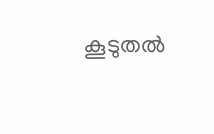കൂടുതല്‍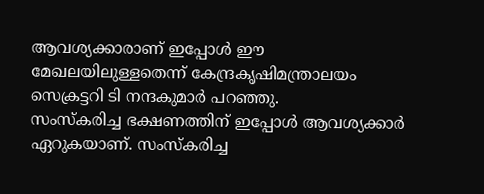ആവശ്യക്കാരാണ്‌ ഇപ്പോള്‍ ഈ മേഖലയിലുള്ളതെന്ന്‌ കേന്ദ്രകൃഷിമന്ത്രാലയം സെക്രട്ടറി ടി നന്ദകുമാര്‍ പറഞ്ഞു.
സംസ്‌കരിച്ച ഭക്ഷണത്തിന്‌ ഇപ്പോള്‍ ആവശ്യക്കാര്‍ ഏറുകയാണ്‌. സംസ്‌കരിച്ച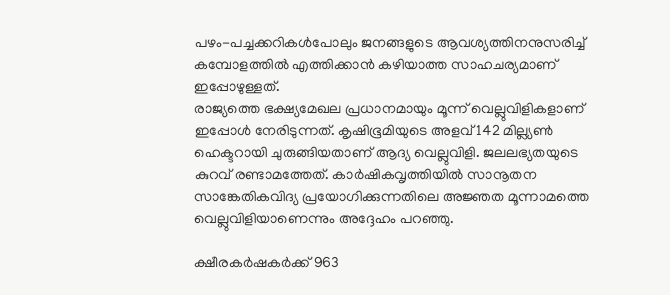പഴം-പച്ചക്കറികള്‍പോലും ജനങ്ങളുടെ ആവശ്യത്തിനനുസരിച്ച്‌ കമ്പോളത്തില്‍ എത്തിക്കാന്‍ കഴിയാത്ത സാഹചര്യമാണ്‌ ഇപ്പോഴുള്ളത്‌.
രാജ്യത്തെ ഭക്ഷ്യമേഖല പ്രധാനമായും മൂന്ന്‌ വെല്ലുവിളികളാണ്‌ ഇപ്പോള്‍ നേരിടുന്നത്‌. കൃഷിഭൂമിയുടെ അളവ്‌ 142 മില്ല്യണ്‍ ഹെക്ടറായി ചുരുങ്ങിയതാണ്‌ ആദ്യ വെല്ലുവിളി. ജലലഭ്യതയുടെ കുറവ്‌ രണ്ടാമത്തേത്‌. കാര്‍ഷികവൃത്തിയില്‍ സാനൂതന സാങ്കേതികവിദ്യ പ്രയോഗിക്കുന്നതിലെ അജ്ഞത മൂന്നാമത്തെ വെല്ലുവിളിയാണെന്നും അദ്ദേഹം പറഞ്ഞു.

ക്ഷീരകര്‍ഷകര്‍ക്ക്‌ 963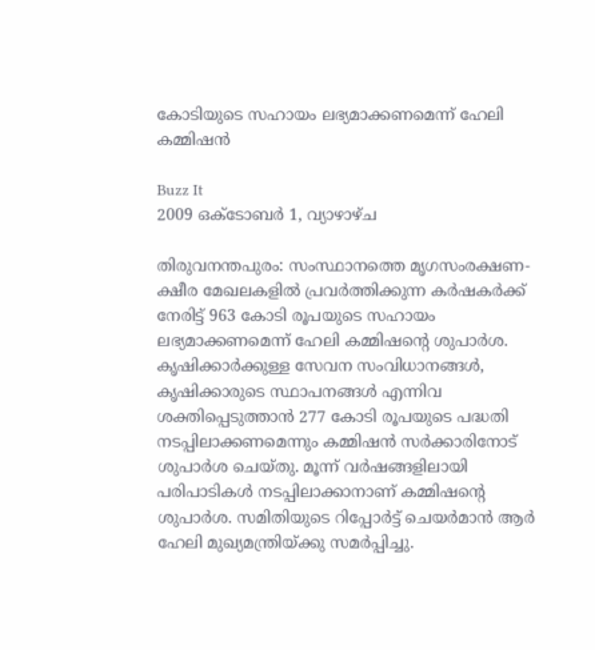കോടിയുടെ സഹായം ലഭ്യമാക്കണമെന്ന്‌ ഹേലി കമ്മിഷന്‍

Buzz It
2009 ഒക്‌ടോബർ 1, വ്യാഴാഴ്‌ച

തിരുവനന്തപുരം: സംസ്ഥാനത്തെ മൃഗസംരക്ഷണ-ക്ഷീര മേഖലകളില്‍ പ്രവര്‍ത്തിക്കുന്ന കര്‍ഷകര്‍ക്ക്‌ നേരിട്ട്‌ 963 കോടി രൂപയുടെ സഹായം ലഭ്യമാക്കണമെന്ന്‌ ഹേലി കമ്മിഷന്റെ ശുപാര്‍ശ. കൃഷിക്കാര്‍ക്കുള്ള സേവന സംവിധാനങ്ങള്‍, കൃഷിക്കാരുടെ സ്ഥാപനങ്ങള്‍ എന്നിവ ശക്തിപ്പെടുത്താന്‍ 277 കോടി രൂപയുടെ പദ്ധതി നടപ്പിലാക്കണമെന്നും കമ്മിഷന്‍ സര്‍ക്കാരിനോട്‌ ശുപാര്‍ശ ചെയ്‌തു. മൂന്ന്‌ വര്‍ഷങ്ങളിലായി പരിപാടികള്‍ നടപ്പിലാക്കാനാണ്‌ കമ്മിഷന്റെ ശുപാര്‍ശ. സമിതിയുടെ റിപ്പോര്‍ട്ട്‌ ചെയര്‍മാന്‍ ആര്‍ ഹേലി മുഖ്യമന്ത്രിയ്‌ക്കു സമര്‍പ്പിച്ചു.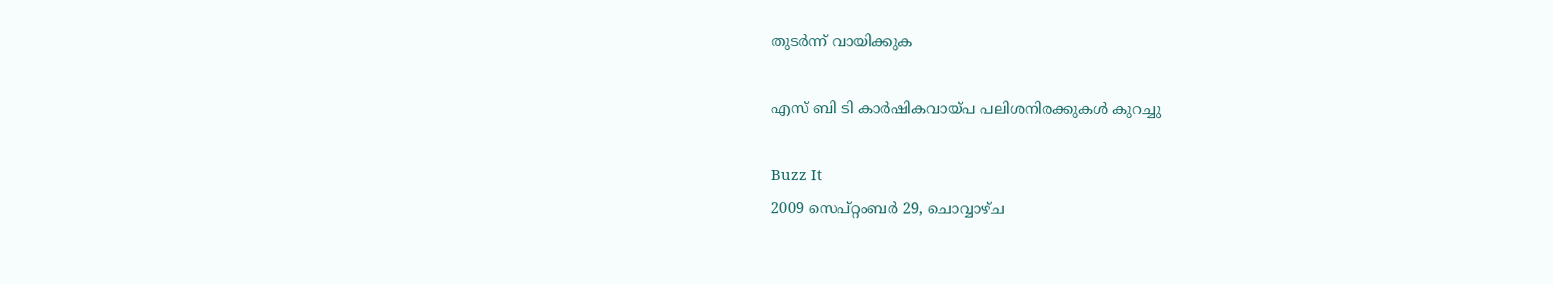തുടര്‍ന്ന്‌ വായിക്കുക

എസ്‌ ബി ടി കാര്‍ഷികവായ്‌പ പലിശനിരക്കുകള്‍ കുറച്ചു

Buzz It
2009 സെപ്റ്റംബർ 29, ചൊവ്വാഴ്ച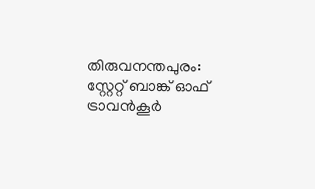തിരുവനന്തപുരം: സ്റ്റേറ്റ്‌ ബാങ്ക്‌ ഓഫ്‌ ട്രാവന്‍കൂര്‍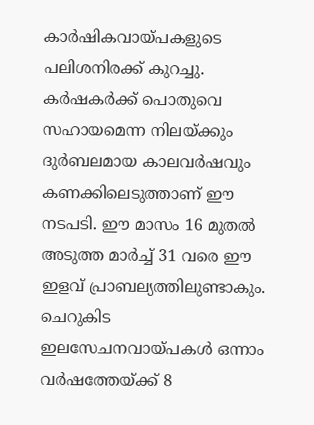കാര്‍ഷികവായ്‌പകളുടെ പലിശനിരക്ക്‌ കുറച്ചു. കര്‍ഷകര്‍ക്ക്‌ പൊതുവെ സഹായമെന്ന നിലയ്‌ക്കും ദുര്‍ബലമായ കാലവര്‍ഷവും കണക്കിലെടുത്താണ്‌ ഈ നടപടി. ഈ മാസം 16 മുതല്‍ അടുത്ത മാര്‍ച്ച്‌ 31 വരെ ഈ ഇളവ്‌ പ്രാബല്യത്തിലുണ്ടാകും.
ചെറുകിട ഇലസേചനവായ്‌പകള്‍ ഒന്നാം വര്‍ഷത്തേയ്‌ക്ക്‌ 8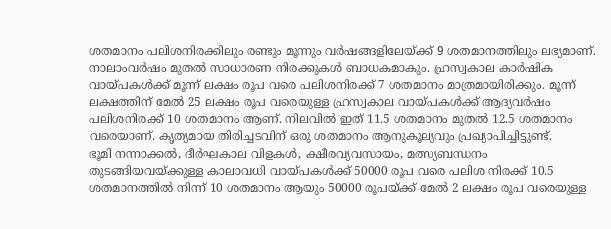ശതമാനം പലിശനിരക്കിലും രണ്ടും മൂന്നും വര്‍ഷങ്ങളിലേയ്‌ക്ക്‌ 9 ശതമാനത്തിലും ലഭ്യമാണ്‌.
നാലാംവര്‍ഷം മുതല്‍ സാധാരണ നിരക്കുകള്‍ ബാധകമാകും. ഹ്രസ്വകാല കാര്‍ഷിക വായ്‌പകള്‍ക്ക്‌ മൂന്ന്‌ ലക്ഷം രൂപ വരെ പലിശനിരക്ക്‌ 7 ശതമാനം മാത്രമായിരിക്കും. മൂന്ന്‌ ലക്ഷത്തിന്‌ മേല്‍ 25 ലക്ഷം രൂപ വരെയുള്ള ഹ്രസ്വകാല വായ്‌പകള്‍ക്ക്‌ ആദ്യവര്‍ഷം പലിശനിരക്ക്‌ 10 ശതമാനം ആണ്‌. നിലവില്‍ ഇത്‌ 11.5 ശതമാനം മുതല്‍ 12.5 ശതമാനം വരെയാണ്‌. കൃത്യമായ തിരിച്ചടവിന്‌ ഒരു ശതമാനം ആനുകൂല്യവും പ്രഖ്യാപിച്ചിട്ടുണ്ട്‌.
ഭൂമി നന്നാക്കല്‍, ദീര്‍ഘകാല വിളകള്‍, ക്ഷീരവ്യവസായം, മത്സ്യബന്ധനം തുടങ്ങിയവയ്‌ക്കുള്ള കാലാവധി വായ്‌പകള്‍ക്ക്‌ 50000 രൂപ വരെ പലിശ നിരക്ക്‌ 10.5 ശതമാനത്തില്‍ നിന്ന്‌ 10 ശതമാനം ആയും 50000 രൂപയ്‌ക്ക്‌ മേല്‍ 2 ലക്ഷം രൂപ വരെയുള്ള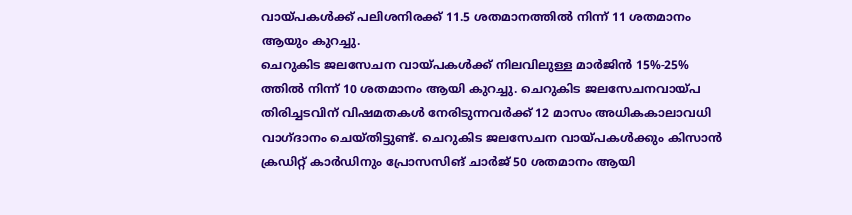വായ്‌പകള്‍ക്ക്‌ പലിശനിരക്ക്‌ 11.5 ശതമാനത്തില്‍ നിന്ന്‌ 11 ശതമാനം ആയും കുറച്ചു.
ചെറുകിട ജലസേചന വായ്‌പകള്‍ക്ക്‌ നിലവിലുള്ള മാര്‍ജിന്‍ 15%-25% ത്തില്‍ നിന്ന്‌ 10 ശതമാനം ആയി കുറച്ചു. ചെറുകിട ജലസേചനവായ്‌പ തിരിച്ചടവിന്‌ വിഷമതകള്‍ നേരിടുന്നവര്‍ക്ക്‌ 12 മാസം അധികകാലാവധി വാഗ്‌ദാനം ചെയ്‌തിട്ടുണ്ട്‌. ചെറുകിട ജലസേചന വായ്‌പകള്‍ക്കും കിസാന്‍ ക്രഡിറ്റ്‌ കാര്‍ഡിനും പ്രോസസിങ്‌ ചാര്‍ജ്‌ 50 ശതമാനം ആയി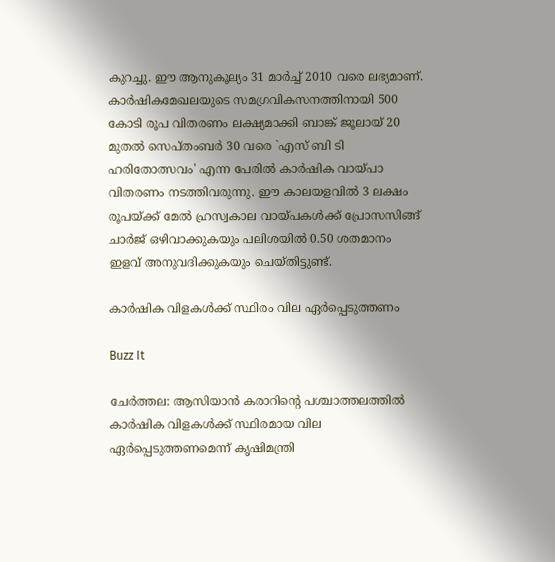കുറച്ചു. ഈ ആനുകൂല്യം 31 മാര്‍ച്ച്‌ 2010 വരെ ലഭ്യമാണ്‌.
കാര്‍ഷികമേഖലയുടെ സമഗ്രവികസനത്തിനായി 500 കോടി രൂപ വിതരണം ലക്ഷ്യമാക്കി ബാങ്ക്‌ ജൂലായ്‌ 20 മുതല്‍ സെപ്‌തംബര്‍ 30 വരെ `എസ്‌ ബി ടി ഹരിതോത്സവം' എന്ന പേരില്‍ കാര്‍ഷിക വായ്‌പാ വിതരണം നടത്തിവരുന്നു. ഈ കാലയളവില്‍ 3 ലക്ഷം രൂപയ്‌ക്ക്‌ മേല്‍ ഹ്രസ്വകാല വായ്‌പകള്‍ക്ക്‌ പ്രോസസിങ്ങ്‌ ചാര്‍ജ്‌ ഒഴിവാക്കുകയും പലിശയില്‍ 0.50 ശതമാനം ഇളവ്‌ അനുവദിക്കുകയും ചെയ്‌തിട്ടുണ്ട്‌.

കാര്‍ഷിക വിളകള്‍ക്ക്‌ സ്ഥിരം വില ഏര്‍പ്പെടുത്തണം

Buzz It

ചേര്‍ത്തല: ആസിയാന്‍ കരാറിന്റെ പശ്ചാത്തലത്തില്‍ കാര്‍ഷിക വിളകള്‍ക്ക്‌ സ്ഥിരമായ വില ഏര്‍പ്പെടുത്തണമെന്ന്‌ കൃഷിമന്ത്രി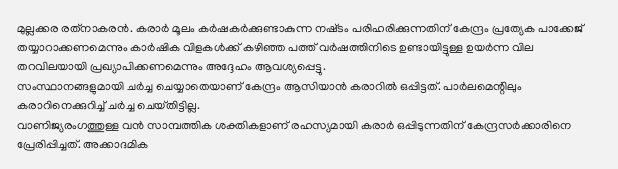മുല്ലക്കര രത്‌നാകരന്‍. കരാര്‍ മൂലം കര്‍ഷകര്‍ക്കുണ്ടാകുന്ന നഷ്‌ടം പരിഹരിക്കുന്നതിന്‌ കേന്ദ്രം പ്രത്യേക പാക്കേജ്‌ തയ്യാറാക്കണമെന്നും കാര്‍ഷിക വിളകള്‍ക്ക്‌ കഴിഞ്ഞ പത്ത്‌ വര്‍ഷത്തിനിടെ ഉണ്ടായിട്ടുള്ള ഉയര്‍ന്ന വില തറവിലയായി പ്രഖ്യാപിക്കണമെന്നും അദ്ദേഹം ആവശ്യപ്പെട്ടു.
സംസ്ഥാനങ്ങളുമായി ചര്‍ച്ച ചെയ്യാതെയാണ്‌ കേന്ദ്രം ആസിയാന്‍ കരാറില്‍ ഒപ്പിട്ടത്‌. പാര്‍ലമെന്റിലും കരാറിനെക്കുറിച്ച്‌ ചര്‍ച്ച ചെയ്‌തിട്ടില്ല.
വാണിജ്യരംഗത്തുള്ള വന്‍ സാമ്പത്തിക ശക്തികളാണ്‌ രഹസ്യമായി കരാര്‍ ഒപ്പിടുന്നതിന്‌ കേന്ദ്രസര്‍ക്കാരിനെ പ്രേരിപ്പിച്ചത്‌. അക്കാദമിക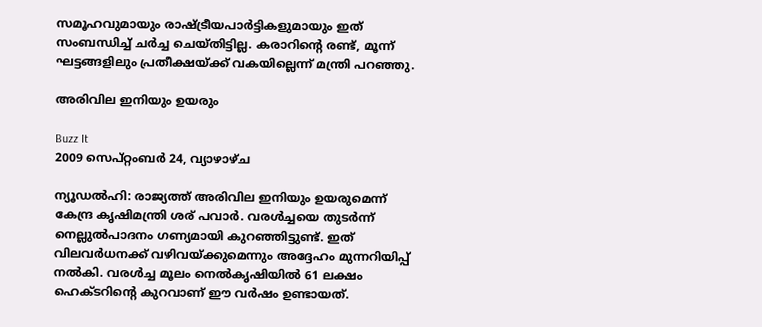സമൂഹവുമായും രാഷ്‌ട്രീയപാര്‍ട്ടികളുമായും ഇത്‌ സംബന്ധിച്ച്‌ ചര്‍ച്ച ചെയ്‌തിട്ടില്ല. കരാറിന്റെ രണ്ട്‌, മൂന്ന്‌ ഘട്ടങ്ങളിലും പ്രതീക്ഷയ്‌ക്ക്‌ വകയില്ലെന്ന്‌ മന്ത്രി പറഞ്ഞു.

അരിവില ഇനിയും ഉയരും

Buzz It
2009 സെപ്റ്റംബർ 24, വ്യാഴാഴ്‌ച

ന്യൂഡല്‍ഹി: രാജ്യത്ത്‌ അരിവില ഇനിയും ഉയരുമെന്ന്‌ കേന്ദ്ര കൃഷിമന്ത്രി ശര്‌ പവാര്‍. വരള്‍ച്ചയെ തുടര്‍ന്ന്‌ നെല്ലുല്‍പാദനം ഗണ്യമായി കുറഞ്ഞിട്ടുണ്ട്‌. ഇത്‌ വിലവര്‍ധനക്ക്‌ വഴിവയ്‌ക്കുമെന്നും അദ്ദേഹം മുന്നറിയിപ്പ്‌ നല്‍കി. വരള്‍ച്ച മൂലം നെല്‍കൃഷിയില്‍ 61 ലക്ഷം ഹെക്‌ടറിന്റെ കുറവാണ്‌ ഈ വര്‍ഷം ഉണ്ടായത്‌.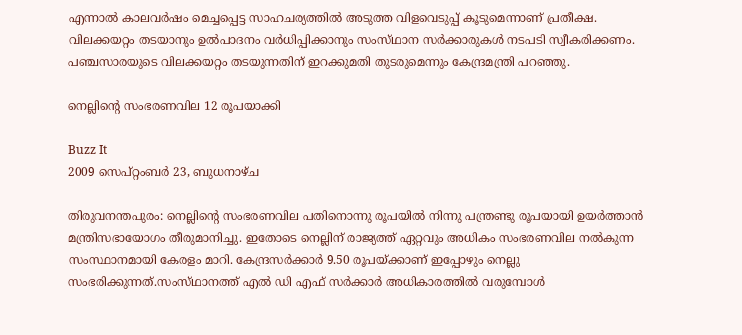എന്നാല്‍ കാലവര്‍ഷം മെച്ചപ്പെട്ട സാഹചര്യത്തില്‍ അടുത്ത വിളവെടുപ്പ്‌ കൂടുമെന്നാണ്‌ പ്രതീക്ഷ. വിലക്കയറ്റം തടയാനും ഉല്‍പാദനം വര്‍ധിപ്പിക്കാനും സംസ്‌ഥാന സര്‍ക്കാരുകള്‍ നടപടി സ്വീകരിക്കണം. പഞ്ചസാരയുടെ വിലക്കയറ്റം തടയുന്നതിന്‌ ഇറക്കുമതി തുടരുമെന്നും കേന്ദ്രമന്ത്രി പറഞ്ഞു.

നെല്ലിന്റെ സംഭരണവില 12 രൂപയാക്കി

Buzz It
2009 സെപ്റ്റംബർ 23, ബുധനാഴ്‌ച

തിരുവനന്തപുരം: നെല്ലിന്റെ സംഭരണവില പതിനൊന്നു രൂപയില്‍ നിന്നു പന്ത്രണ്ടു രൂപയായി ഉയര്‍ത്താന്‍ മന്ത്രിസഭായോഗം തീരുമാനിച്ചു. ഇതോടെ നെല്ലിന്‌ രാജ്യത്ത്‌ ഏറ്റവും അധികം സംഭരണവില നല്‍കുന്ന സംസ്ഥാനമായി കേരളം മാറി. കേന്ദ്രസര്‍ക്കാര്‍ 9.50 രൂപയ്‌ക്കാണ്‌ ഇപ്പോഴും നെല്ലു സംഭരിക്കുന്നത്‌.സംസ്‌ഥാനത്ത്‌ എല്‍ ഡി എഫ്‌ സര്‍ക്കാര്‍ അധികാരത്തില്‍ വരുമ്പോള്‍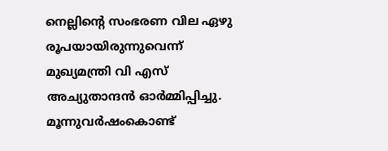നെല്ലിന്റെ സംഭരണ വില ഏഴു രൂപയായിരുന്നുവെന്ന്‌ മുഖ്യമന്ത്രി വി എസ്‌ അച്യുതാന്ദന്‍ ഓര്‍മ്മിപ്പിച്ചു. മൂന്നുവര്‍ഷംകൊണ്ട്‌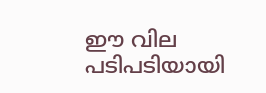ഈ വില പടിപടിയായി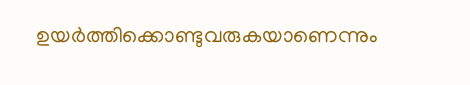ഉയര്‍ത്തിക്കൊണ്ടുവരുകയാണെന്നും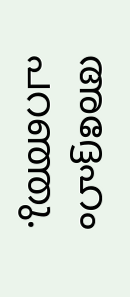അദ്ദേഹം പറഞ്ഞു.